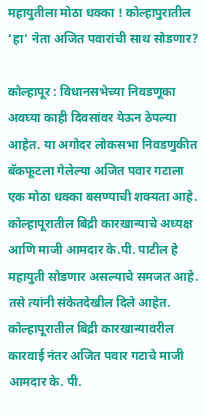महायुतीला मोठा धक्का ! कोल्हापुरातील ‘हा’ नेता अजित पवारांची साथ सोडणार?

कोल्हापूर : विधानसभेच्या निवडणूका अवघ्या काही दिवसांवर येऊन ठेपल्या आहेत. या अगोदर लोकसभा निवडणुकीत बॅकफूटला गेलेल्या अजित पवार गटाला एक मोठा धक्का बसण्याची शक्यता आहे. कोल्हापूरातील बिद्री कारखान्याचे अध्यक्ष आणि माजी आमदार के.पी. पाटील हे महायुती सोडणार असल्याचे समजत आहे. तसे त्यांनी संकेतदेखील दिले आहेत.
कोल्हापूरातील बिद्री कारखान्यावरील कारवाई नंतर अजित पवार गटाचे माजी आमदार के. पी.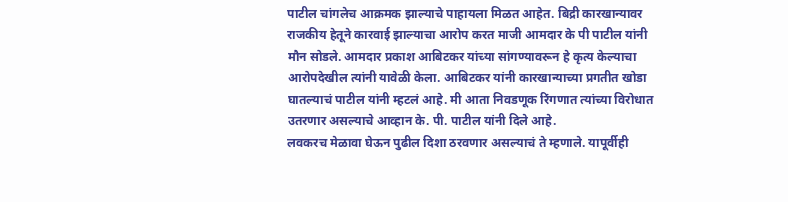पाटील चांगलेच आक्रमक झाल्याचे पाहायला मिळत आहेत. बिद्री कारखान्यावर राजकीय हेतूने कारवाई झाल्याचा आरोप करत माजी आमदार के पी पाटील यांनी मौन सोडले. आमदार प्रकाश आबिटकर यांच्या सांगण्यावरून हे कृत्य केल्याचा आरोपदेखील त्यांनी यावेळी केला. आबिटकर यांनी कारखान्याच्या प्रगतीत खोडा घातल्याचं पाटील यांनी म्हटलं आहे. मी आता निवडणूक रिंगणात त्यांच्या विरोधात उतरणार असल्याचे आव्हान के. पी. पाटील यांनी दिले आहे.
लवकरच मेळावा घेऊन पुढील दिशा ठरवणार असल्याचं ते म्हणाले. यापूर्वीही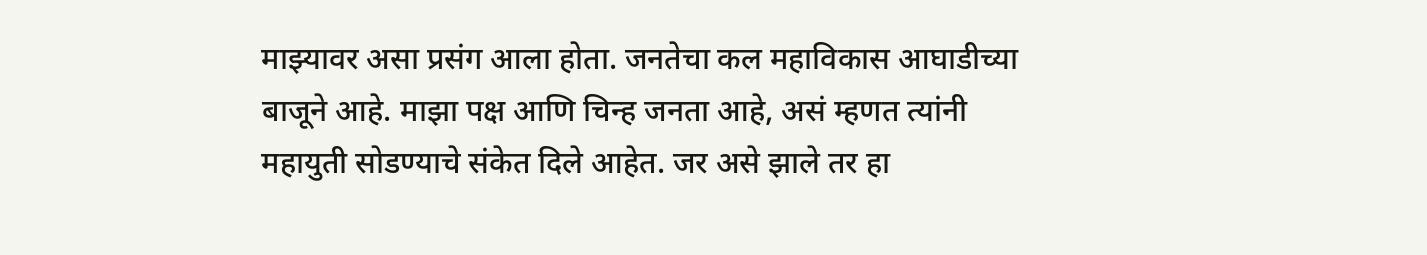माझ्यावर असा प्रसंग आला होता. जनतेचा कल महाविकास आघाडीच्या बाजूने आहे. माझा पक्ष आणि चिन्ह जनता आहे, असं म्हणत त्यांनी महायुती सोडण्याचे संकेत दिले आहेत. जर असे झाले तर हा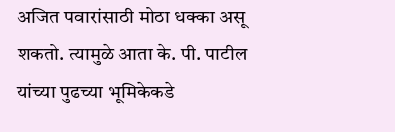अजित पवारांसाठी मोठा धक्का असू शकतो. त्यामुळे आता के. पी. पाटील यांच्या पुढच्या भूमिकेकडे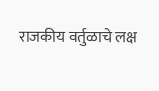राजकीय वर्तुळाचे लक्ष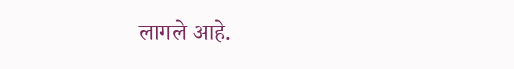लागले आहे.